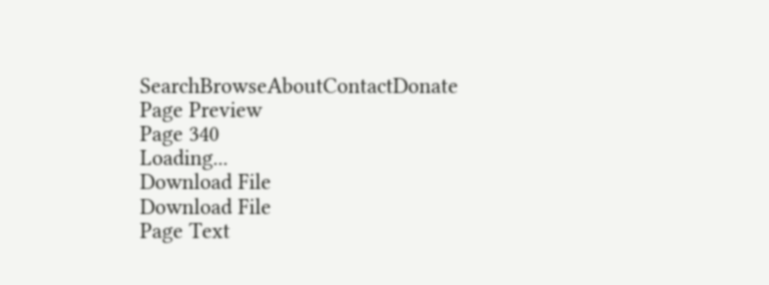SearchBrowseAboutContactDonate
Page Preview
Page 340
Loading...
Download File
Download File
Page Text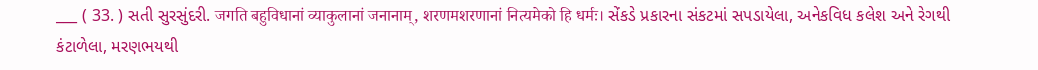___ ( 33. ) સતી સુરસુંદરી. जगति बहुविधानां व्याकुलानां जनानाम्, शरणमशरणानां नित्यमेको हि धर्मः। સેંકડે પ્રકારના સંકટમાં સપડાયેલા, અનેકવિધ કલેશ અને રેગથી કંટાળેલા, મરણભયથી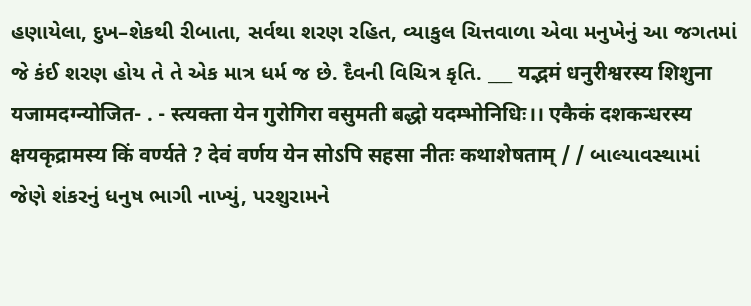હણાયેલા, દુખ–શેકથી રીબાતા, સર્વથા શરણ રહિત, વ્યાકુલ ચિત્તવાળા એવા મનુખેનું આ જગતમાં જે કંઈ શરણ હોય તે તે એક માત્ર ધર્મ જ છે. દૈવની વિચિત્ર કૃતિ. ___ यद्भमं धनुरीश्वरस्य शिशुना यजामदग्न्योजित- . - स्त्यक्ता येन गुरोगिरा वसुमती बद्धो यदम्भोनिधिः।। एकैकं दशकन्धरस्य क्षयकृद्रामस्य किं वर्ण्यते ? देवं वर्णय येन सोऽपि सहसा नीतः कथाशेषताम् / / બાલ્યાવસ્થામાં જેણે શંકરનું ધનુષ ભાગી નાખ્યું, પરશુરામને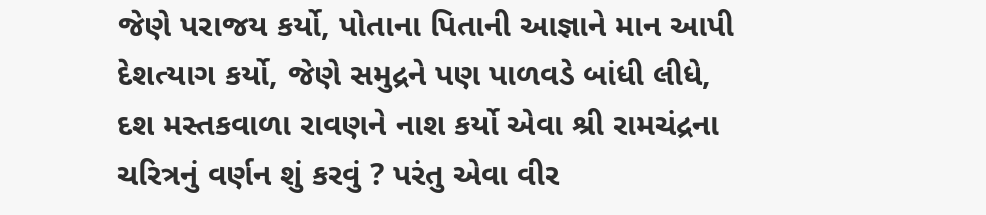જેણે પરાજય કર્યો, પોતાના પિતાની આજ્ઞાને માન આપી દેશત્યાગ કર્યો, જેણે સમુદ્રને પણ પાળવડે બાંધી લીધે, દશ મસ્તકવાળા રાવણને નાશ કર્યો એવા શ્રી રામચંદ્રના ચરિત્રનું વર્ણન શું કરવું ? પરંતુ એવા વીર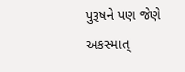પુરૂષને પણ જેણે અકસ્માત્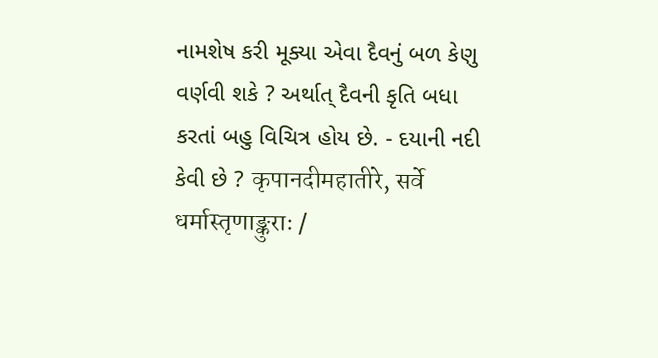નામશેષ કરી મૂક્યા એવા દૈવનું બળ કેણુ વર્ણવી શકે ? અર્થાત્ દૈવની કૃતિ બધા કરતાં બહુ વિચિત્ર હોય છે. - દયાની નદી કેવી છે ? कृपानदीमहातीरे, सर्वे धर्मास्तृणाङ्कुराः /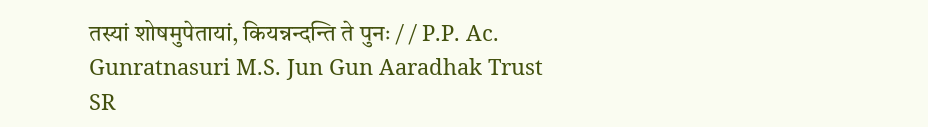तस्यां शोषमुपेतायां, कियन्नन्दन्ति ते पुनः / / P.P. Ac. Gunratnasuri M.S. Jun Gun Aaradhak Trust
SR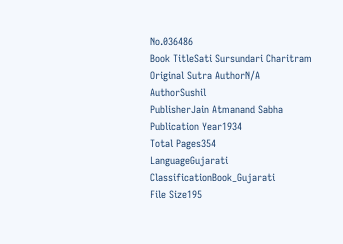No.036486
Book TitleSati Sursundari Charitram
Original Sutra AuthorN/A
AuthorSushil
PublisherJain Atmanand Sabha
Publication Year1934
Total Pages354
LanguageGujarati
ClassificationBook_Gujarati
File Size195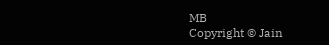MB
Copyright © Jain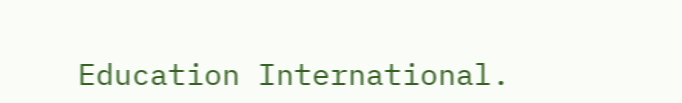Education International.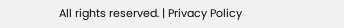All rights reserved. | Privacy Policy